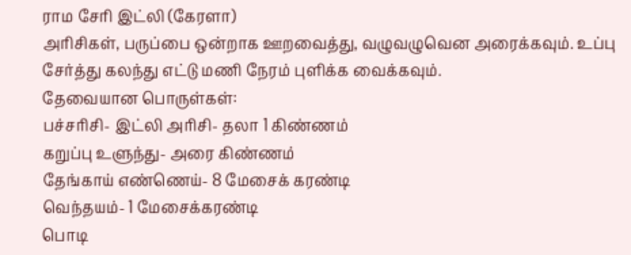ராம சேரி இட்லி (கேரளா)
அரிசிகள், பருப்பை ஒன்றாக ஊறவைத்து, வழுவழுவென அரைக்கவும். உப்பு சேர்த்து கலந்து எட்டு மணி நேரம் புளிக்க வைக்கவும்.
தேவையான பொருள்கள்:
பச்சரிசி- இட்லி அரிசி- தலா 1 கிண்ணம்
கறுப்பு உளுந்து- அரை கிண்ணம்
தேங்காய் எண்ணெய்- 8 மேசைக் கரண்டி
வெந்தயம்- 1 மேசைக்கரண்டி
பொடி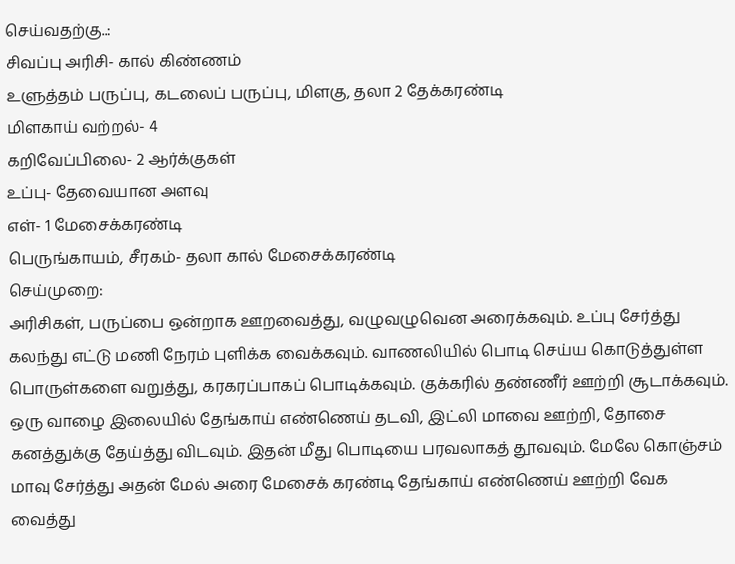செய்வதற்கு..:
சிவப்பு அரிசி- கால் கிண்ணம்
உளுத்தம் பருப்பு, கடலைப் பருப்பு, மிளகு, தலா 2 தேக்கரண்டி
மிளகாய் வற்றல்- 4
கறிவேப்பிலை- 2 ஆர்க்குகள்
உப்பு- தேவையான அளவு
எள்- 1 மேசைக்கரண்டி
பெருங்காயம், சீரகம்- தலா கால் மேசைக்கரண்டி
செய்முறை:
அரிசிகள், பருப்பை ஒன்றாக ஊறவைத்து, வழுவழுவென அரைக்கவும். உப்பு சேர்த்து கலந்து எட்டு மணி நேரம் புளிக்க வைக்கவும். வாணலியில் பொடி செய்ய கொடுத்துள்ள பொருள்களை வறுத்து, கரகரப்பாகப் பொடிக்கவும். குக்கரில் தண்ணீர் ஊற்றி சூடாக்கவும். ஒரு வாழை இலையில் தேங்காய் எண்ணெய் தடவி, இட்லி மாவை ஊற்றி, தோசை கனத்துக்கு தேய்த்து விடவும். இதன் மீது பொடியை பரவலாகத் தூவவும். மேலே கொஞ்சம் மாவு சேர்த்து அதன் மேல் அரை மேசைக் கரண்டி தேங்காய் எண்ணெய் ஊற்றி வேக வைத்து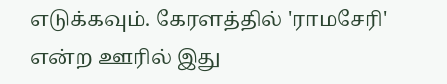எடுக்கவும். கேரளத்தில் 'ராமசேரி' என்ற ஊரில் இது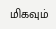மிகவும்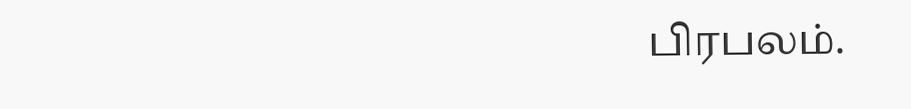பிரபலம்.